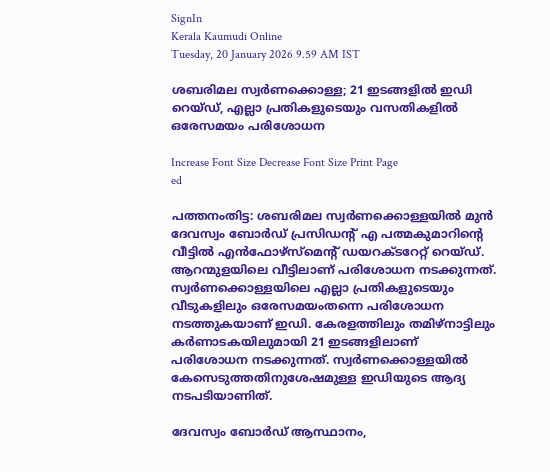SignIn
Kerala Kaumudi Online
Tuesday, 20 January 2026 9.59 AM IST

ശബരിമല സ്വർണക്കൊള്ള; 21 ഇടങ്ങളിൽ ഇ‌ഡി റെയ്‌ഡ്, എല്ലാ പ്രതികളുടെയും വസതികളിൽ ഒരേസമയം പരിശോധന

Increase Font Size Decrease Font Size Print Page
ed

പത്തനംതിട്ട: ശബരിമല സ്വർണക്കൊള്ളയിൽ മുൻ ദേവസ്വം ബോർഡ് പ്രസിഡന്റ് എ പത്മകുമാറിന്റെ വീട്ടിൽ എൻഫോഴ്‌സ്‌മെന്റ് ഡയറക്‌ടറേറ്റ് റെയ്‌ഡ്. ആറന്മുളയിലെ വീട്ടിലാണ് പരിശോധന നടക്കുന്നത്. സ്വർണക്കൊള്ളയിലെ എല്ലാ പ്രതികളുടെയും വീടുകളിലും ഒരേസമയംതന്നെ പരിശോധന നടത്തുകയാണ് ഇഡി. കേരളത്തിലും തമിഴ്‌‌നാട്ടിലും കർണാടകയിലുമായി 21 ഇടങ്ങളിലാണ് പരിശോധന നടക്കുന്നത്. സ്വർണക്കൊള്ളയിൽ കേസെടുത്തതിനുശേഷമുള്ള ഇഡിയുടെ ആദ്യ നടപടിയാണിത്.

ദേവസ്വം ബോർഡ് ആസ്ഥാനം,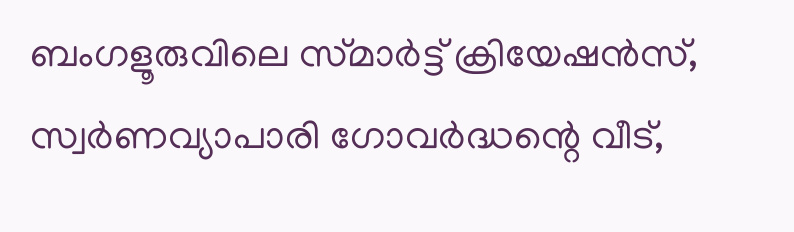ബംഗളൂരുവിലെ സ്‌മാർട്ട് ക്രിയേഷൻസ്, സ്വർണവ്യാപാരി ഗോവർദ്ധന്റെ വീട്,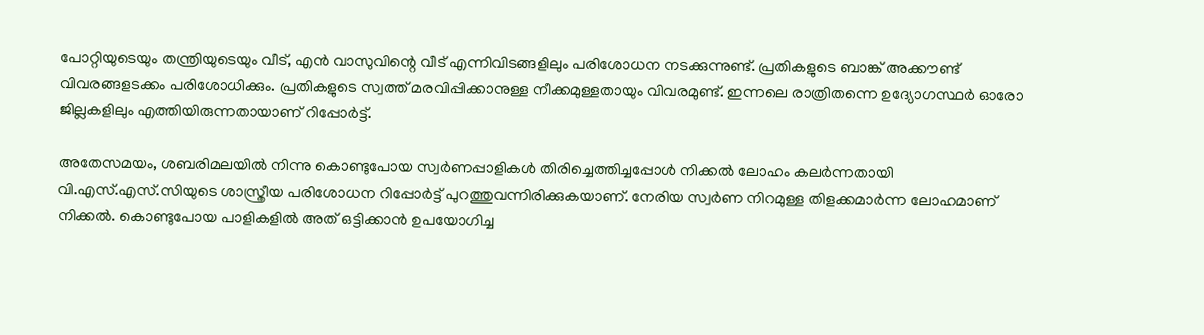പോറ്റിയുടെയും തന്ത്രിയുടെയും വീട്, എൻ വാസുവിന്റെ വീട് എന്നിവിടങ്ങളിലും പരിശോധന നടക്കുന്നുണ്ട്. പ്രതികളുടെ ബാങ്ക് അക്കൗണ്ട് വിവരങ്ങളടക്കം പരിശോധിക്കും. പ്രതികളുടെ സ്വത്ത് മരവിപ്പിക്കാനുള്ള നീക്കമുള്ളതായും വിവരമുണ്ട്. ഇന്നലെ രാത്രിതന്നെ ഉദ്യോഗസ്ഥർ ഓരോ ജില്ലകളിലും എത്തിയിരുന്നതായാണ് റിപ്പോർട്ട്.

അതേസമയം, ശബരിമലയിൽ നിന്നു കൊണ്ടുപോയ സ്വർണപ്പാളികൾ തിരിച്ചെത്തിച്ചപ്പോൾ നിക്കൽ ലോഹം കലർന്നതായി വി.എസ്.എസ്.സിയുടെ ശാസ്ത്രീയ പരിശോധന റിപ്പോർട്ട് പുറത്തുവന്നിരിക്കുകയാണ്. നേരിയ സ്വർണ നിറമുള്ള തിളക്കമാർന്ന ലോഹമാണ് നിക്കൽ. കൊണ്ടുപോയ പാളികളിൽ അത് ഒട്ടിക്കാൻ ഉപയോഗിച്ച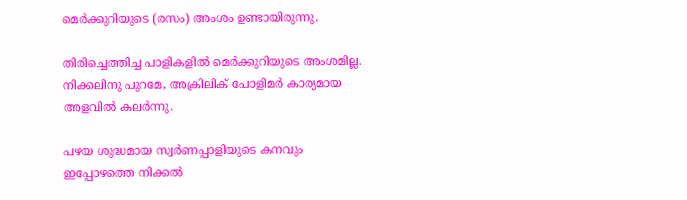മെർക്കുറിയുടെ (രസം) അംശം ഉണ്ടായിരുന്നു.

തിരിച്ചെത്തിച്ച പാളികളിൽ മെർക്കുറിയുടെ അംശമില്ല. നിക്കലിനു പുറമേ, അക്രിലിക് പോളിമർ കാര്യമായ അളവിൽ കലർന്നു.

പഴയ ശുദ്ധമായ സ്വർണപ്പാളിയുടെ കനവും ഇപ്പോഴത്തെ നിക്കൽ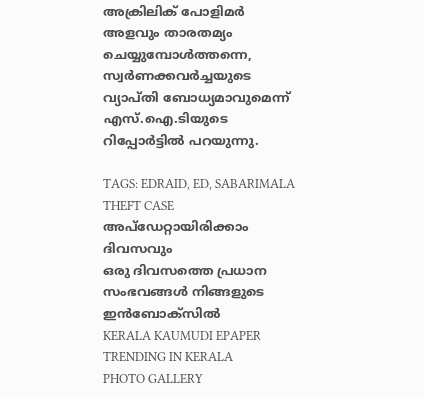അക്രിലിക് പോളിമർ അളവും താരതമ്യം ചെയ്യുമ്പോൾത്തന്നെ, സ്വർണക്കവർച്ചയുടെ വ്യാപ്തി ബോധ്യമാവുമെന്ന് എസ്.ഐ.ടിയുടെ റിപ്പോർട്ടിൽ പറയുന്നു.

TAGS: EDRAID, ED, SABARIMALA THEFT CASE
അപ്ഡേറ്റായിരിക്കാം ദിവസവും
ഒരു ദിവസത്തെ പ്രധാന സംഭവങ്ങൾ നിങ്ങളുടെ ഇൻബോക്സിൽ
KERALA KAUMUDI EPAPER
TRENDING IN KERALA
PHOTO GALLERY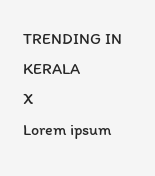TRENDING IN KERALA
X
Lorem ipsum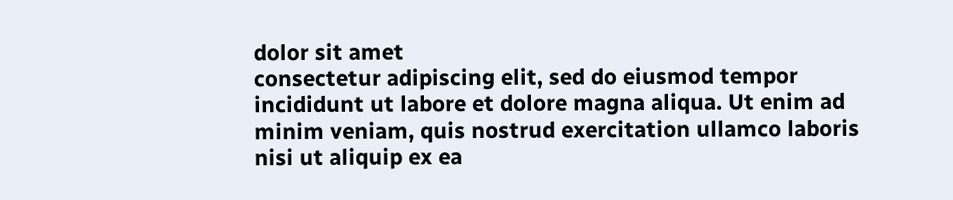dolor sit amet
consectetur adipiscing elit, sed do eiusmod tempor incididunt ut labore et dolore magna aliqua. Ut enim ad minim veniam, quis nostrud exercitation ullamco laboris nisi ut aliquip ex ea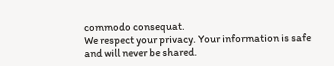commodo consequat.
We respect your privacy. Your information is safe and will never be shared.